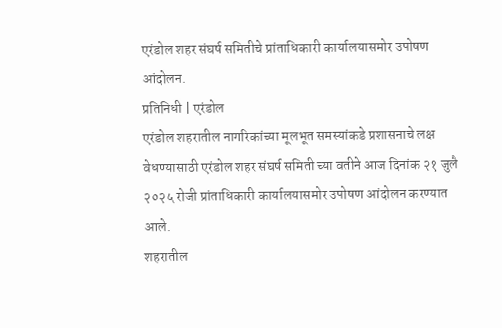एरंडोल शहर संघर्ष समितीचे प्रांताधिकारी कार्यालयासमोर उपोषण आंदोलन.
प्रतिनिधी | एरंडोल
एरंडोल शहरातील नागरिकांच्या मूलभूत समस्यांकडे प्रशासनाचे लक्ष वेधण्यासाठी एरंडोल शहर संघर्ष समिती च्या वतीने आज दिनांक २१ जुलै २०२५ रोजी प्रांताधिकारी कार्यालयासमोर उपोषण आंदोलन करण्यात आले.
शहरातील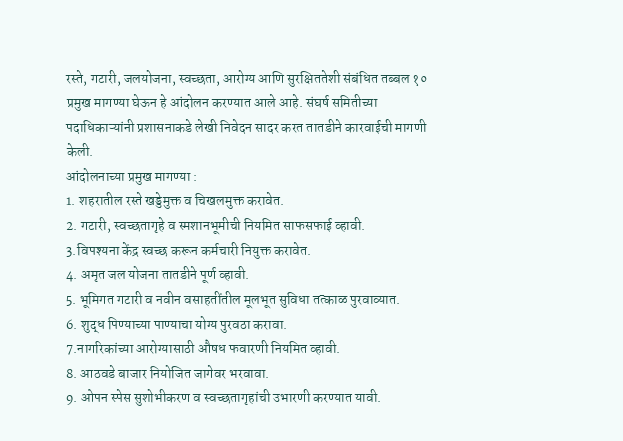रस्ते, गटारी, जलयोजना, स्वच्छता, आरोग्य आणि सुरक्षिततेशी संबंधित तब्बल १० प्रमुख मागण्या घेऊन हे आंदोलन करण्यात आले आहे. संघर्ष समितीच्या पदाधिकाऱ्यांनी प्रशासनाकडे लेखी निवेदन सादर करत तातडीने कारवाईची मागणी केली.
आंदोलनाच्या प्रमुख मागण्या :
1. शहरातील रस्ते खड्डेमुक्त व चिखलमुक्त करावेत.
2. गटारी, स्वच्छतागृहे व स्मशानभूमीची नियमित साफसफाई व्हावी.
3.विपश्यना केंद्र स्वच्छ करून कर्मचारी नियुक्त करावेत.
4. अमृत जल योजना तातडीने पूर्ण व्हावी.
5. भूमिगत गटारी व नवीन वसाहतींतील मूलभूत सुविधा तत्काळ पुरवाव्यात.
6. शुद्ध पिण्याच्या पाण्याचा योग्य पुरवठा करावा.
7.नागरिकांच्या आरोग्यासाठी औषध फवारणी नियमित व्हावी.
8. आठवडे बाजार नियोजित जागेवर भरवावा.
9. ओपन स्पेस सुशोभीकरण व स्वच्छतागृहांची उभारणी करण्यात यावी.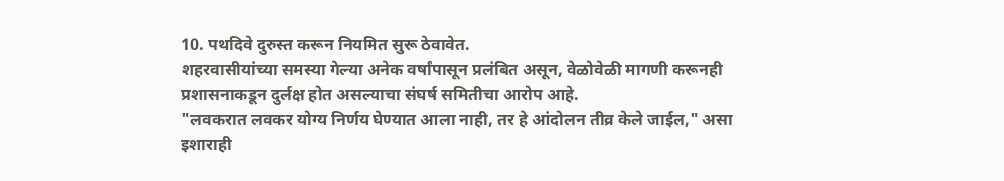10. पथदिवे दुरुस्त करून नियमित सुरू ठेवावेत.
शहरवासीयांच्या समस्या गेल्या अनेक वर्षांपासून प्रलंबित असून, वेळोवेळी मागणी करूनही प्रशासनाकडून दुर्लक्ष होत असल्याचा संघर्ष समितीचा आरोप आहे.
"लवकरात लवकर योग्य निर्णय घेण्यात आला नाही, तर हे आंदोलन तीव्र केले जाईल," असा इशाराही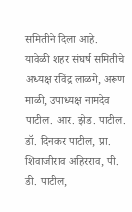समितीने दिला आहे.
यावेळी शहर संघर्ष समितीचे अध्यक्ष रविंद्र लाळगे, अरूण माळी, उपाध्यक्ष नामदेव पाटील. आर. झेड. पाटील. डॉ. दिनकर पाटील, प्रा. शिवाजीराव अहिरराव, पी. डी. पाटील,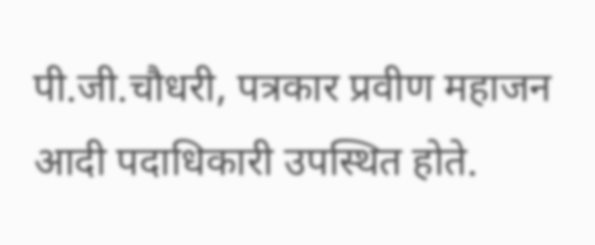पी.जी.चौधरी, पत्रकार प्रवीण महाजन आदी पदाधिकारी उपस्थित होते.